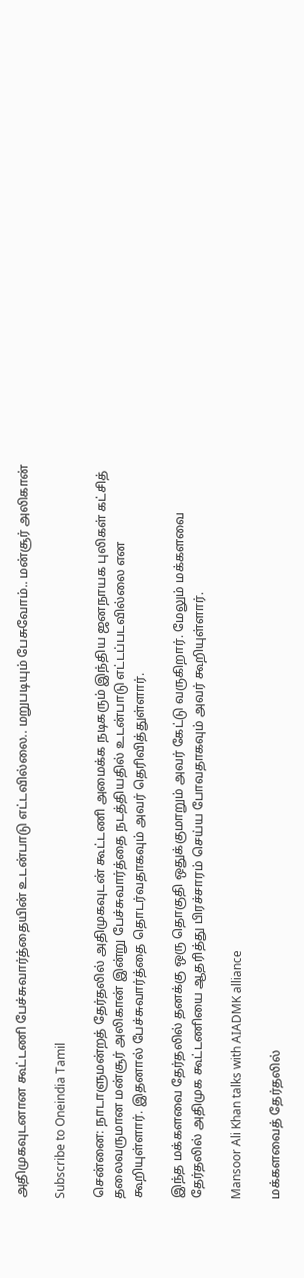அதிமுகவுடனான கூட்டணி பேச்சுவார்த்தையின் உடன்பாடு எட்டவில்லை.. மறுபடியும் பேசுவோம்.. மன்சூர் அலிகான்

Subscribe to Oneindia Tamil

சென்னை: நாடாளுமன்றத் தேர்தலில் அதிமுகவுடன் கூட்டணி அமைக்க நடிகரும் இந்திய ஜனநாயக புலிகள் கட்சித் தலைவருமான மன்சூர் அலிகான் இன்று பேச்சுவார்த்தை நடத்தியதில் உடன்பாடு எட்டப்படவில்லை என கூறியுள்ளார். இதனால் பேச்சுவார்த்தை தொடர்வதாகவும் அவர் தெரிவித்துள்ளார்.

இந்த மக்களவை தேர்தலில் தனக்கு ஒரு தொகுதி ஒதுக்குமாறும் அவர் கேட்டு வருகிறார். மேலும் மக்களவை தேர்தலில் அதிமுக கூட்டணியை ஆதரித்து பிரச்சாரம் செய்ய போவதாகவும் அவர் கூறியுள்ளார்.

Mansoor Ali Khan talks with AIADMK alliance

மக்களவைத் தேர்தலில்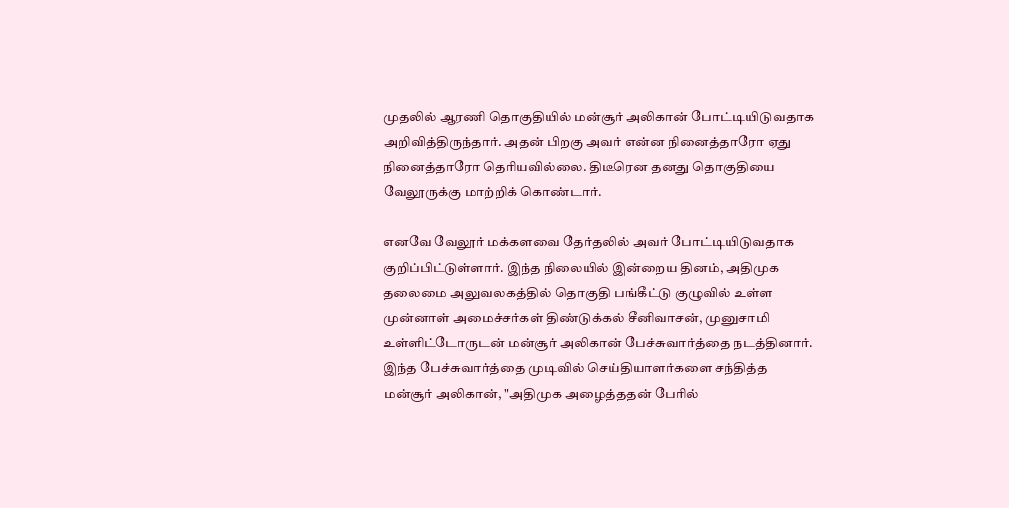முதலில் ஆரணி தொகுதியில் மன்சூர் அலிகான் போட்டியிடுவதாக அறிவித்திருந்தார். அதன் பிறகு அவர் என்ன நினைத்தாரோ ஏது நினைத்தாரோ தெரியவில்லை. திடீரென தனது தொகுதியை வேலூருக்கு மாற்றிக் கொண்டார்.

எனவே வேலூர் மக்களவை தேர்தலில் அவர் போட்டியிடுவதாக குறிப்பிட்டுள்ளார். இந்த நிலையில் இன்றைய தினம், அதிமுக தலைமை அலுவலகத்தில் தொகுதி பங்கீட்டு குழுவில் உள்ள முன்னாள் அமைச்சர்கள் திண்டுக்கல் சீனிவாசன், முனுசாமி உள்ளிட்டோருடன் மன்சூர் அலிகான் பேச்சுவார்த்தை நடத்தினார். இந்த பேச்சுவார்த்தை முடிவில் செய்தியாளர்களை சந்தித்த மன்சூர் அலிகான், "அதிமுக அழைத்ததன் பேரில்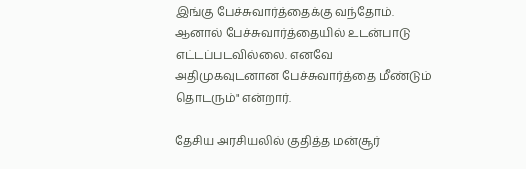இங்கு பேச்சுவார்த்தைக்கு வந்தோம். ஆனால் பேச்சுவார்த்தையில் உடன்பாடு எட்டப்படவில்லை. எனவே அதிமுகவுடனான பேச்சுவார்த்தை மீண்டும் தொடரும்" என்றார்.

தேசிய அரசியலில் குதித்த மன்சூர்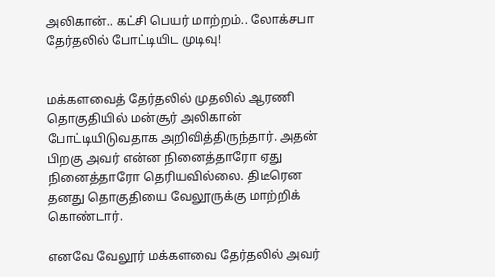அலிகான்.. கட்சி பெயர் மாற்றம்.. லோக்சபா தேர்தலில் போட்டியிட முடிவு!


மக்களவைத் தேர்தலில் முதலில் ஆரணி தொகுதியில் மன்சூர் அலிகான் போட்டியிடுவதாக அறிவித்திருந்தார். அதன் பிறகு அவர் என்ன நினைத்தாரோ ஏது நினைத்தாரோ தெரியவில்லை. திடீரென தனது தொகுதியை வேலூருக்கு மாற்றிக் கொண்டார்.

எனவே வேலூர் மக்களவை தேர்தலில் அவர்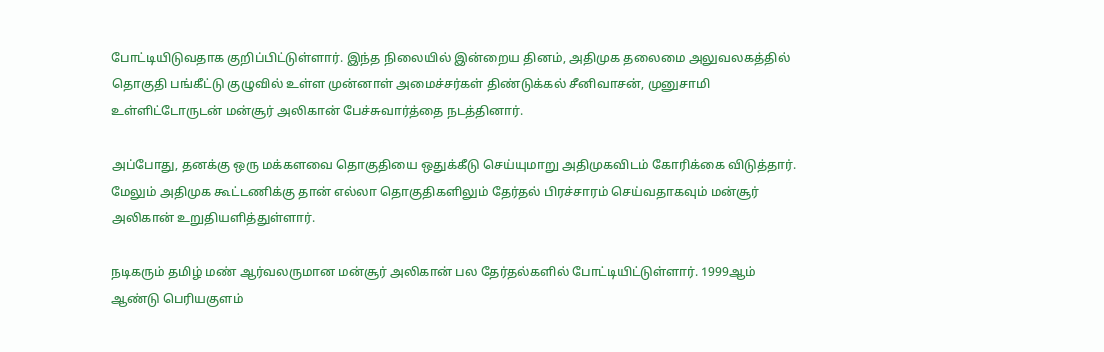போட்டியிடுவதாக குறிப்பிட்டுள்ளார். இந்த நிலையில் இன்றைய தினம், அதிமுக தலைமை அலுவலகத்தில் தொகுதி பங்கீட்டு குழுவில் உள்ள முன்னாள் அமைச்சர்கள் திண்டுக்கல் சீனிவாசன், முனுசாமி உள்ளிட்டோருடன் மன்சூர் அலிகான் பேச்சுவார்த்தை நடத்தினார்.

அப்போது, தனக்கு ஒரு மக்களவை தொகுதியை ஒதுக்கீடு செய்யுமாறு அதிமுகவிடம் கோரிக்கை விடுத்தார். மேலும் அதிமுக கூட்டணிக்கு தான் எல்லா தொகுதிகளிலும் தேர்தல் பிரச்சாரம் செய்வதாகவும் மன்சூர் அலிகான் உறுதியளித்துள்ளார்.

நடிகரும் தமிழ் மண் ஆர்வலருமான மன்சூர் அலிகான் பல தேர்தல்களில் போட்டியிட்டுள்ளார். 1999ஆம் ஆண்டு பெரியகுளம்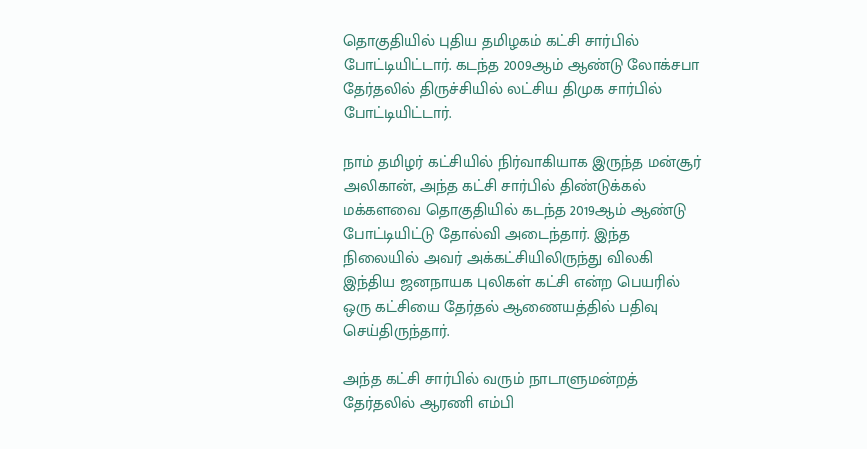தொகுதியில் புதிய தமிழகம் கட்சி சார்பில் போட்டியிட்டார். கடந்த 2009ஆம் ஆண்டு லோக்சபா தேர்தலில் திருச்சியில் லட்சிய திமுக சார்பில் போட்டியிட்டார்.

நாம் தமிழர் கட்சியில் நிர்வாகியாக இருந்த மன்சூர் அலிகான், அந்த கட்சி சார்பில் திண்டுக்கல் மக்களவை தொகுதியில் கடந்த 2019ஆம் ஆண்டு போட்டியிட்டு தோல்வி அடைந்தார். இந்த நிலையில் அவர் அக்கட்சியிலிருந்து விலகி இந்திய ஜனநாயக புலிகள் கட்சி என்ற பெயரில் ஒரு கட்சியை தேர்தல் ஆணையத்தில் பதிவு செய்திருந்தார்.

அந்த கட்சி சார்பில் வரும் நாடாளுமன்றத் தேர்தலில் ஆரணி எம்பி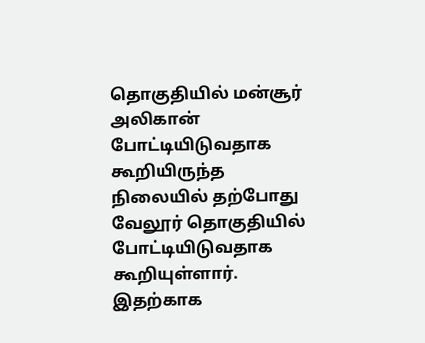தொகுதியில் மன்சூர் அலிகான் போட்டியிடுவதாக கூறியிருந்த நிலையில் தற்போது வேலூர் தொகுதியில் போட்டியிடுவதாக கூறியுள்ளார். இதற்காக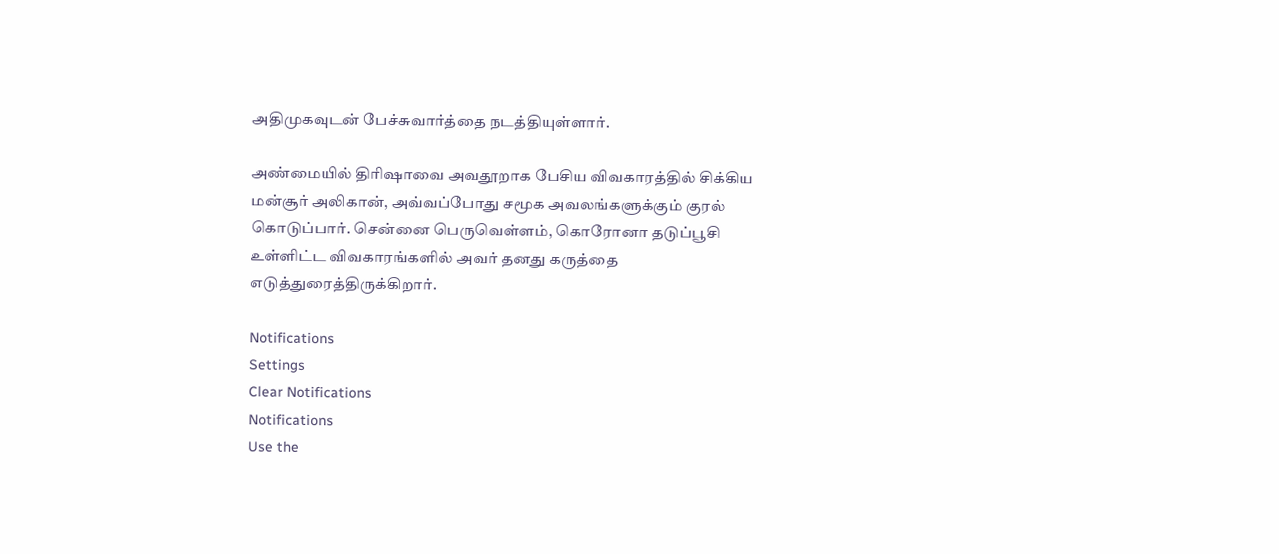அதிமுகவுடன் பேச்சுவார்த்தை நடத்தியுள்ளார்.

அண்மையில் திரிஷாவை அவதூறாக பேசிய விவகாரத்தில் சிக்கிய மன்சூர் அலிகான், அவ்வப்போது சமூக அவலங்களுக்கும் குரல் கொடுப்பார். சென்னை பெருவெள்ளம், கொரோனா தடுப்பூசி உள்ளிட்ட விவகாரங்களில் அவர் தனது கருத்தை எடுத்துரைத்திருக்கிறார்.

Notifications
Settings
Clear Notifications
Notifications
Use the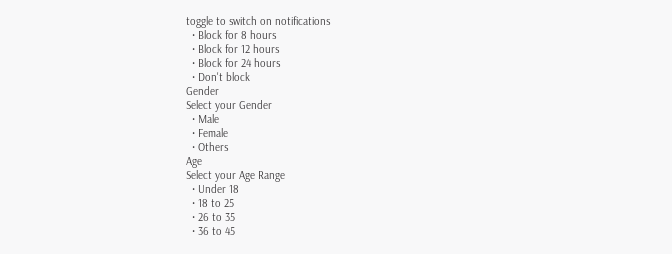toggle to switch on notifications
  • Block for 8 hours
  • Block for 12 hours
  • Block for 24 hours
  • Don't block
Gender
Select your Gender
  • Male
  • Female
  • Others
Age
Select your Age Range
  • Under 18
  • 18 to 25
  • 26 to 35
  • 36 to 45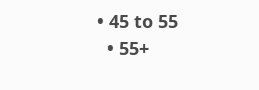• 45 to 55
  • 55+